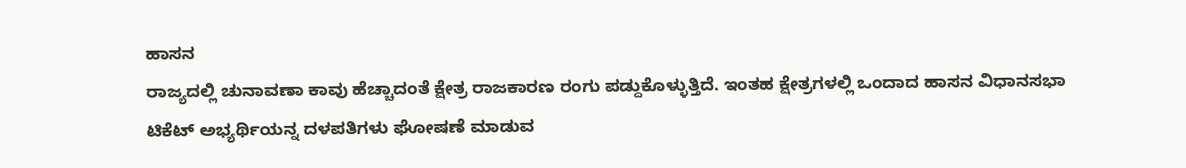ಹಾಸನ
ರಾಜ್ಯದಲ್ಲಿ ಚುನಾವಣಾ ಕಾವು ಹೆಚ್ಚಾದಂತೆ ಕ್ಷೇತ್ರ ರಾಜಕಾರಣ ರಂಗು ಪಡ್ದುಕೊಳ್ಳುತ್ತಿದೆ. ಇಂತಹ ಕ್ಷೇತ್ರಗಳಲ್ಲಿ ಒಂದಾದ ಹಾಸನ ವಿಧಾನಸಭಾ ಟಿಕೆಟ್ ಅಭ್ಯರ್ಥಿಯನ್ನ ದಳಪತಿಗಳು ಘೋಷಣೆ ಮಾಡುವ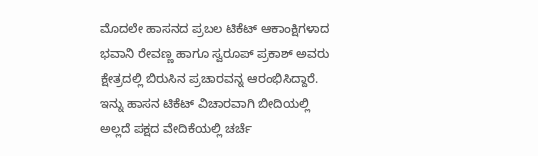ಮೊದಲೇ ಹಾಸನದ ಪ್ರಬಲ ಟಿಕೆಟ್ ಆಕಾಂಕ್ಷಿಗಳಾದ ಭವಾನಿ ರೇವಣ್ಣ ಹಾಗೂ ಸ್ವರೂಪ್ ಪ್ರಕಾಶ್ ಅವರು ಕ್ಷೇತ್ರದಲ್ಲಿ ಬಿರುಸಿನ ಪ್ರಚಾರವನ್ನ ಆರಂಭಿಸಿದ್ದಾರೆ. ಇನ್ನು ಹಾಸನ ಟಿಕೆಟ್ ವಿಚಾರವಾಗಿ ಬೀದಿಯಲ್ಲಿ ಅಲ್ಲದೆ ಪಕ್ಷದ ವೇದಿಕೆಯಲ್ಲಿ ಚರ್ಚೆ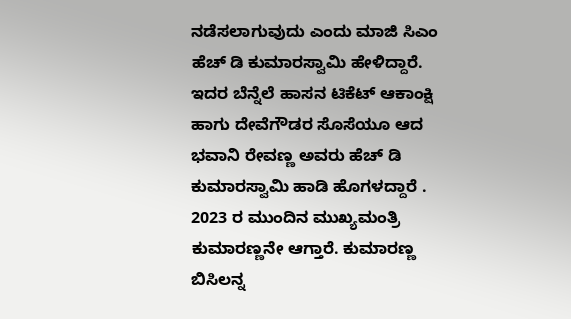ನಡೆಸಲಾಗುವುದು ಎಂದು ಮಾಜಿ ಸಿಎಂ ಹೆಚ್ ಡಿ ಕುಮಾರಸ್ವಾಮಿ ಹೇಳಿದ್ದಾರೆ.
ಇದರ ಬೆನ್ನೆಲೆ ಹಾಸನ ಟಿಕೆಟ್ ಆಕಾಂಕ್ಷಿ ಹಾಗು ದೇವೆಗೌಡರ ಸೊಸೆಯೂ ಆದ ಭವಾನಿ ರೇವಣ್ಣ ಅವರು ಹೆಚ್ ಡಿ ಕುಮಾರಸ್ವಾಮಿ ಹಾಡಿ ಹೊಗಳದ್ದಾರೆ . 2023 ರ ಮುಂದಿನ ಮುಖ್ಯಮಂತ್ರಿ ಕುಮಾರಣ್ಣನೇ ಆಗ್ತಾರೆ. ಕುಮಾರಣ್ಣ ಬಿಸಿಲನ್ನ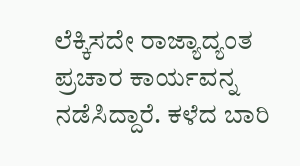ಲೆಕ್ಕಿಸದೇ ರಾಜ್ಯಾದ್ಯಂತ ಪ್ರಚಾರ ಕಾರ್ಯವನ್ನ ನಡೆಸಿದ್ದಾರೆ. ಕಳೆದ ಬಾರಿ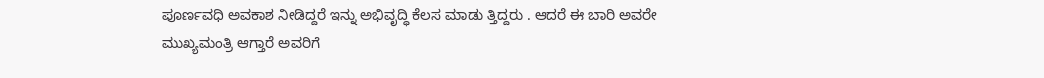ಪೂರ್ಣವಧಿ ಅವಕಾಶ ನೀಡಿದ್ದರೆ ಇನ್ನು ಅಭಿವೃದ್ಧಿ ಕೆಲಸ ಮಾಡು ತ್ತಿದ್ದರು . ಆದರೆ ಈ ಬಾರಿ ಅವರೇ ಮುಖ್ಯಮಂತ್ರಿ ಆಗ್ತಾರೆ ಅವರಿಗೆ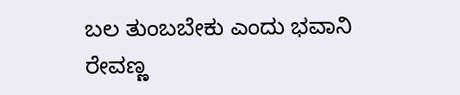ಬಲ ತುಂಬಬೇಕು ಎಂದು ಭವಾನಿ ರೇವಣ್ಣ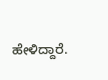ಹೇಳಿದ್ದಾರೆ.